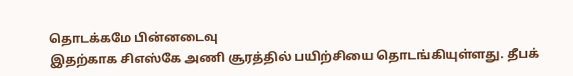தொடக்கமே பின்னடைவு
இதற்காக சிஎஸ்கே அணி சூரத்தில் பயிற்சியை தொடங்கியுள்ளது. தீபக்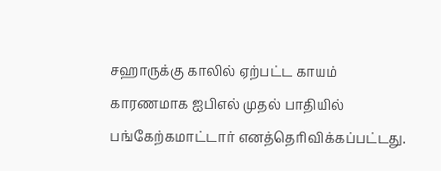சஹாருக்கு காலில் ஏற்பட்ட காயம் காரணமாக ஐபிஎல் முதல் பாதியில் பங்கேற்கமாட்டார் எனத்தெரிவிக்கப்பட்டது.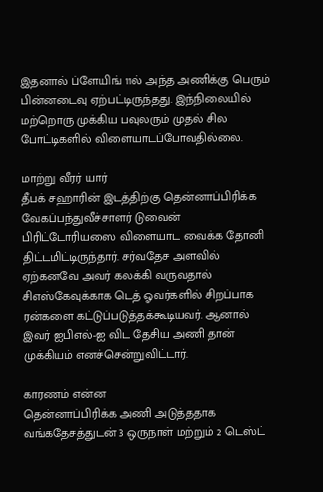இதனால் ப்ளேயிங் 11ல் அந்த அணிக்கு பெரும் பின்னடைவு ஏற்பட்டிருந்தது. இந்நிலையில் மற்றொரு முக்கிய பவுலரும் முதல் சில போட்டிகளில் விளையாடப்போவதில்லை.

மாற்று வீரர் யார்
தீபக் சஹாரின் இடத்திற்கு தென்னாப்பிரிக்க வேகப்பந்துவீச்சாளர் டுவைன் பிரிட்டோரியஸை விளையாட வைக்க தோனி திட்டமிட்டிருந்தார். சர்வதேச அளவில் ஏற்கனவே அவர் கலக்கி வருவதால் சிஎஸ்கேவுக்காக டெத் ஓவர்களில் சிறப்பாக ரன்களை கட்டுப்படுத்தக்கூடியவர். ஆனால் இவர் ஐபிஎல்-ஐ விட தேசிய அணி தான் முக்கியம் எனச்சென்றுவிட்டார்.

காரணம் என்ன
தென்னாப்பிரிக்க அணி அடுத்ததாக வங்கதேசத்துடன் 3 ஒருநாள் மற்றும் 2 டெஸ்ட்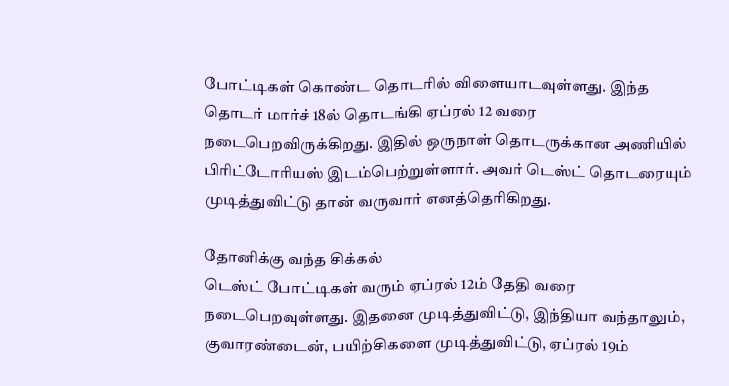போட்டிகள் கொண்ட தொடரில் விளையாடவுள்ளது. இந்த தொடர் மார்ச் 18ல் தொடங்கி ஏப்ரல் 12 வரை நடைபெறவிருக்கிறது. இதில் ஒருநாள் தொடருக்கான அணியில் பிரிட்டோரியஸ் இடம்பெற்றுள்ளார். அவர் டெஸ்ட் தொடரையும் முடித்துவிட்டு தான் வருவார் எனத்தெரிகிறது.

தோனிக்கு வந்த சிக்கல்
டெஸ்ட் போட்டிகள் வரும் ஏப்ரல் 12ம் தேதி வரை நடைபெறவுள்ளது. இதனை முடித்துவிட்டு, இந்தியா வந்தாலும், குவாரண்டைன், பயிற்சிகளை முடித்துவிட்டு, ஏப்ரல் 19ம்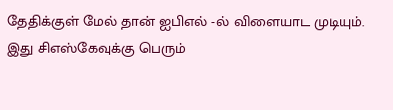தேதிக்குள் மேல் தான் ஐபிஎல் -ல் விளையாட முடியும். இது சிஎஸ்கேவுக்கு பெரும்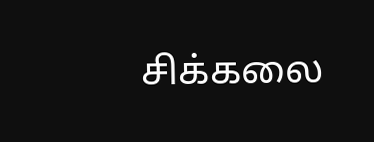சிக்கலை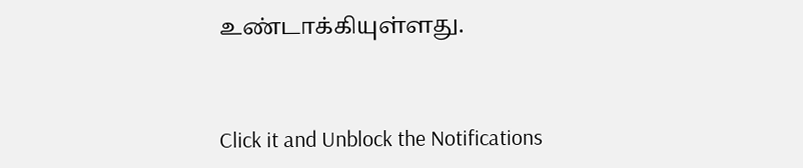உண்டாக்கியுள்ளது.


Click it and Unblock the Notifications